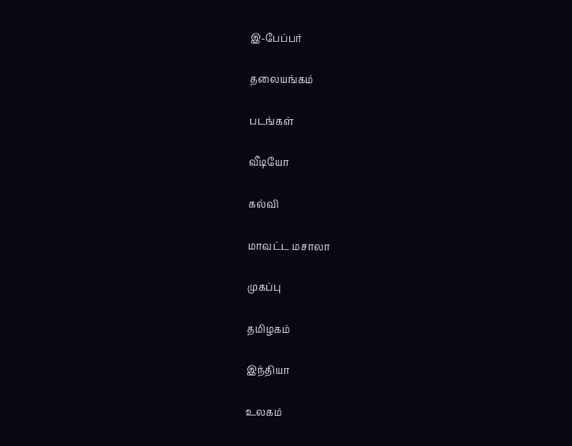இ-பேப்பர்

தலையங்கம்

படங்கள்

வீடியோ

கல்வி

மாவட்ட மசாலா

முகப்பு

தமிழகம்

இந்தியா

உலகம்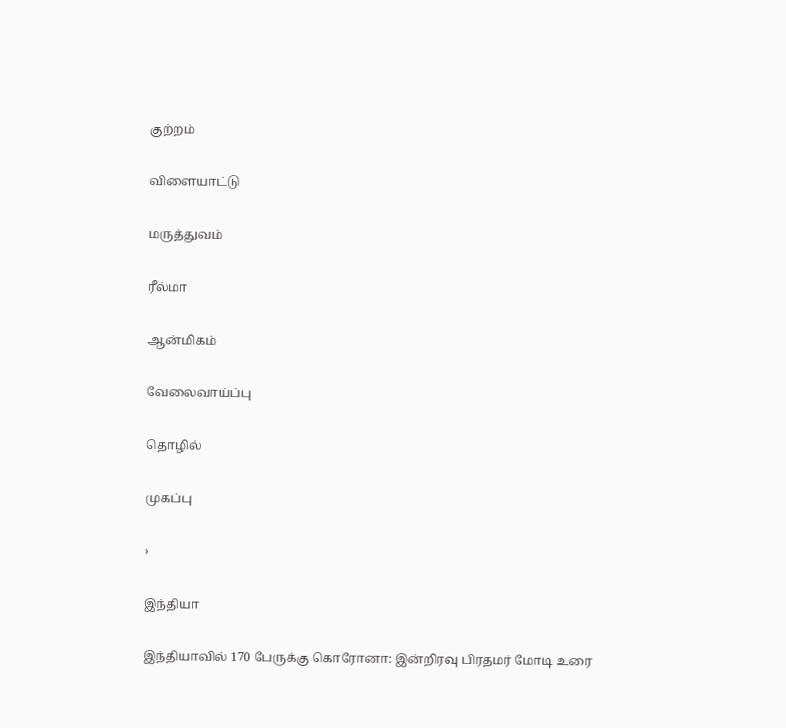குற்றம்

விளையாட்டு

மருத்துவம்

ரீல்மா

ஆன்மிகம்

வேலைவாய்ப்பு

தொழில்

முகப்பு

›

இந்தியா

இந்தியாவில் 170 பேருக்கு கொரோனா: இன்றிரவு பிரதமர் மோடி உரை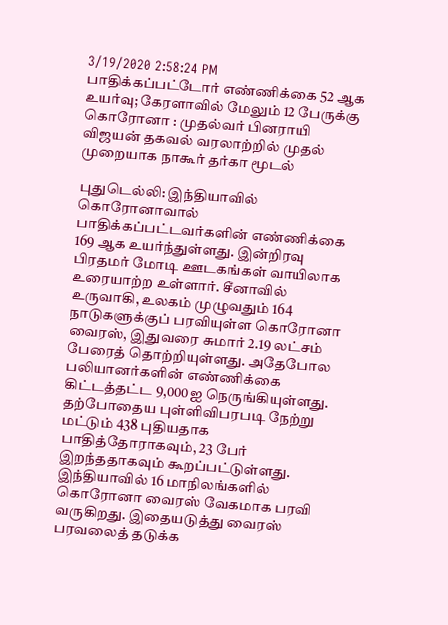3/19/2020 2:58:24 PM
பாதிக்கப்பட்டோர் எண்ணிக்கை 52 ஆக உயர்வு; கேரளாவில் மேலும் 12 பேருக்கு கொரோனா : முதல்வர் பினராயி விஜயன் தகவல் வரலாற்றில் முதல் முறையாக நாகூர் தர்கா மூடல்

புதுடெல்லி: இந்தியாவில் கொரோனாவால் பாதிக்கப்பட்டவர்களின் எண்ணிக்கை 169 ஆக உயர்ந்துள்ளது. இன்றிரவு பிரதமர் மோடி ஊடகங்கள் வாயிலாக உரையாற்ற உள்ளார். சீனாவில் உருவாகி, உலகம் முழுவதும் 164 நாடுகளுக்குப் பரவியுள்ள கொரோனா வைரஸ், இதுவரை சுமார் 2.19 லட்சம் பேரைத் தொற்றியுள்ளது. அதேபோல பலியானர்களின் எண்ணிக்கை கிட்டத்தட்ட 9,000ஐ நெருங்கியுள்ளது. தற்போதைய புள்ளிவிபரபடி நேற்று மட்டும் 438 புதியதாக பாதித்தோராகவும், 23 பேர் இறந்ததாகவும் கூறப்பட்டுள்ளது. இந்தியாவில் 16 மாநிலங்களில் கொரோனா வைரஸ் வேகமாக பரவி வருகிறது. இதையடுத்து வைரஸ் பரவலைத் தடுக்க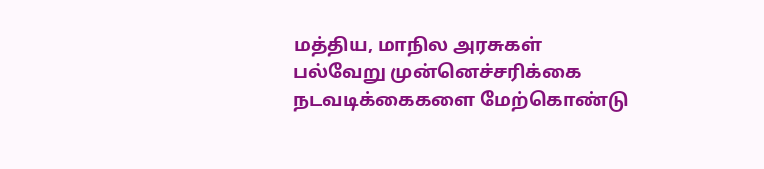மத்திய, மாநில அரசுகள் பல்வேறு முன்னெச்சரிக்கை நடவடிக்கைகளை மேற்கொண்டு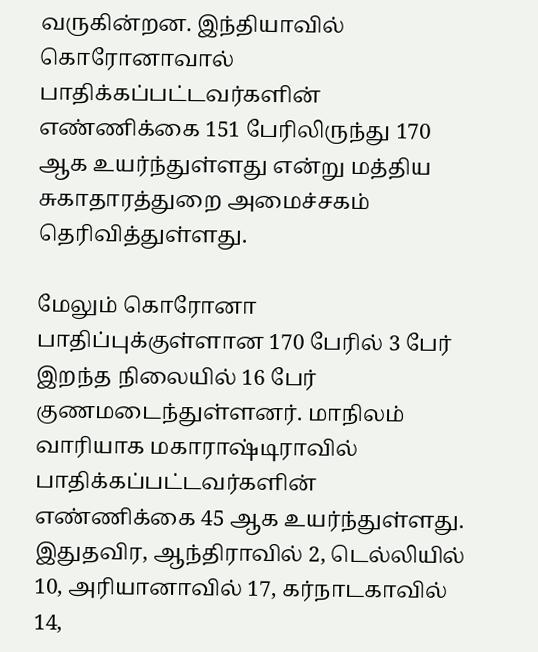வருகின்றன. இந்தியாவில் கொரோனாவால் பாதிக்கப்பட்டவர்களின் எண்ணிக்கை 151 பேரிலிருந்து 170 ஆக உயர்ந்துள்ளது என்று மத்திய சுகாதாரத்துறை அமைச்சகம் தெரிவித்துள்ளது.

மேலும் கொரோனா பாதிப்புக்குள்ளான 170 பேரில் 3 பேர் இறந்த நிலையில் 16 பேர் குணமடைந்துள்ளனர். மாநிலம் வாரியாக மகாராஷ்டிராவில் பாதிக்கப்பட்டவர்களின் எண்ணிக்கை 45 ஆக உயர்ந்துள்ளது. இதுதவிர, ஆந்திராவில் 2, டெல்லியில் 10, அரியானாவில் 17, கர்நாடகாவில் 14,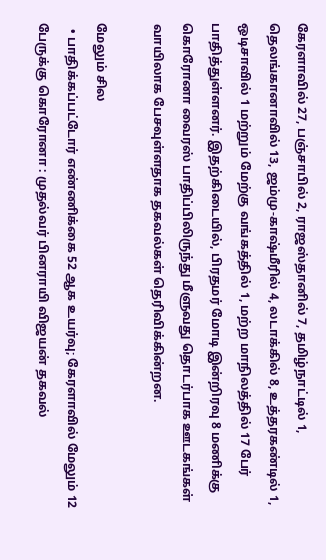கேரளாவில் 27, பஞ்சாபில் 2, ராஜஸ்தானில் 7, தமிழ்நாட்டில் 1, தெலங்கானாவில் 13, ஜம்மு-காஷ்மீரில் 4, லடாக்கில் 8, உத்தரகண்டில் 1, ஒடிசாவில் 1 மற்றும் மேற்கு வங்கத்தில் 1, மற்ற மாநிலத்தில் 17 பேர் பாதித்துள்ளனர். இதற்கிடையில், பிரதமர் மோடி இன்றிரவு 8 மணிக்கு கொரோனா வைரஸ் பாதிப்பிலிருந்து மீளுவது தொடர்பாக ஊடகங்கள் வாயிலாக பேசவுள்ளதாக தகவல்கள் தெரிவிக்கின்றன.

மேலும் சில
  • பாதிக்கப்பட்டோர் எண்ணிக்கை 52 ஆக உயர்வு; கேரளாவில் மேலும் 12 பேருக்கு கொரோனா : முதல்வர் பினராயி விஜயன் தகவல்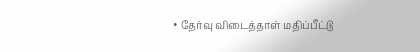• தேர்வு விடைத்தாள் மதிப்பீட்டு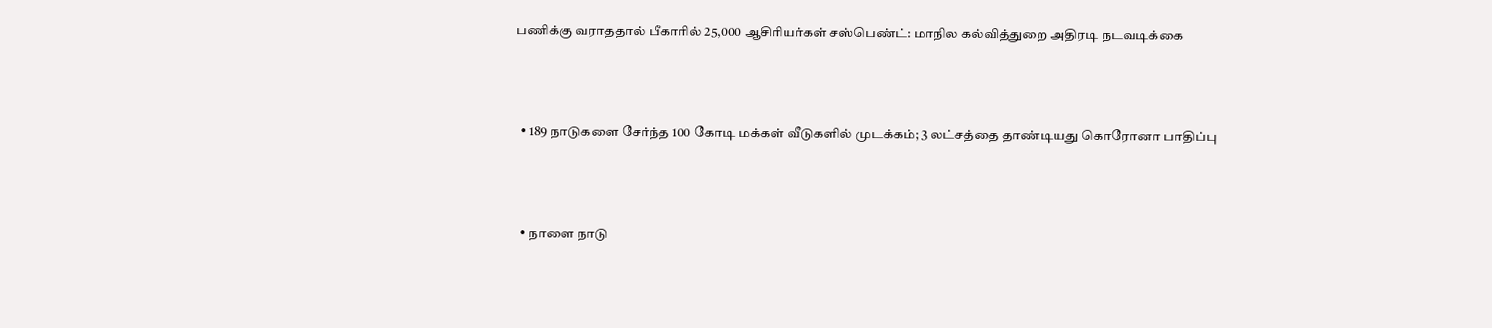பணிக்கு வராததால் பீகாரில் 25,000 ஆசிரியர்கள் சஸ்பெண்ட்: மாநில கல்வித்துறை அதிரடி நடவடிக்கை



  • 189 நாடுகளை சேர்ந்த 100 கோடி மக்கள் வீடுகளில் முடக்கம்; 3 லட்சத்தை தாண்டியது கொரோனா பாதிப்பு



  • நாளை நாடு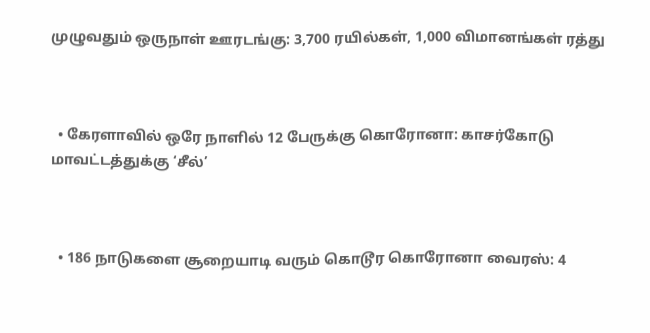முழுவதும் ஒருநாள் ஊரடங்கு: 3,700 ரயில்கள், 1,000 விமானங்கள் ரத்து



  • கேரளாவில் ஒரே நாளில் 12 பேருக்கு கொரோனா: காசர்கோடு மாவட்டத்துக்கு ‘சீல்’



  • 186 நாடுகளை சூறையாடி வரும் கொடூர கொரோனா வைரஸ்: 4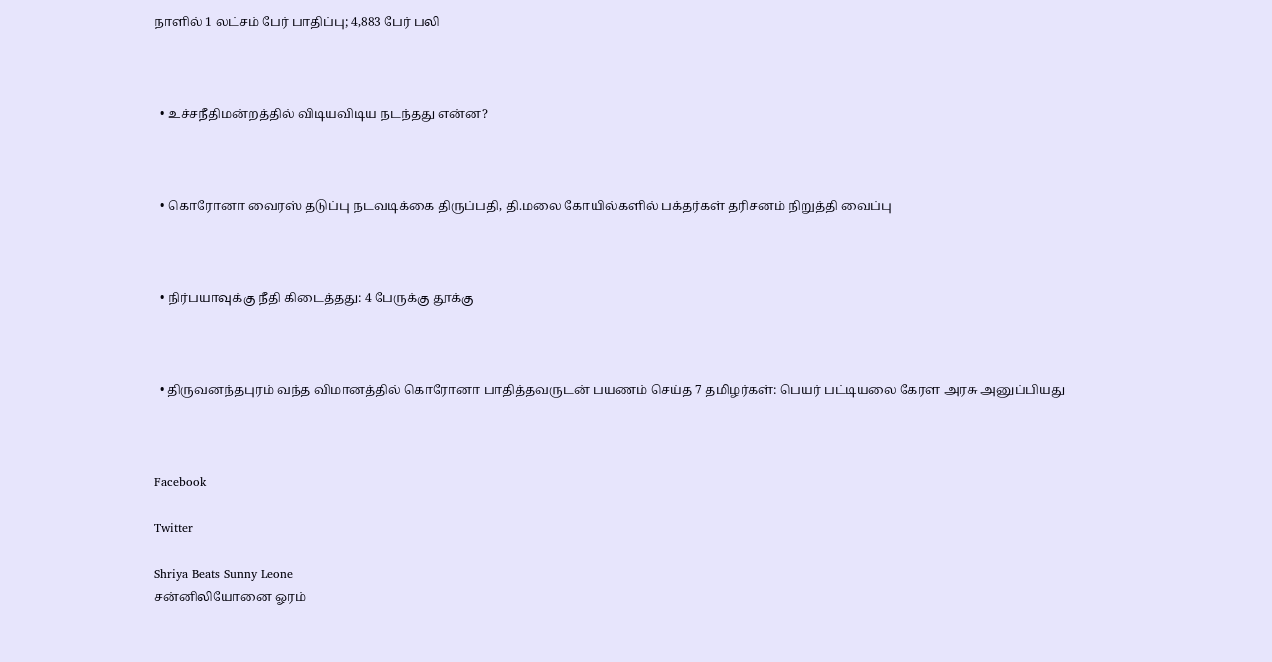நாளில் 1 லட்சம் பேர் பாதிப்பு; 4,883 பேர் பலி



  • உச்சநீதிமன்றத்தில் விடியவிடிய நடந்தது என்ன?



  • கொரோனா வைரஸ் தடுப்பு நடவடிக்கை திருப்பதி, தி.மலை கோயில்களில் பக்தர்கள் தரிசனம் நிறுத்தி வைப்பு



  • நிர்பயாவுக்கு நீதி கிடைத்தது: 4 பேருக்கு தூக்கு



  • திருவனந்தபுரம் வந்த விமானத்தில் கொரோனா பாதித்தவருடன் பயணம் செய்த 7 தமிழர்கள்: பெயர் பட்டியலை கேரள அரசு அனுப்பியது



Facebook

Twitter

Shriya Beats Sunny Leone
சன்னிலியோனை ஓரம்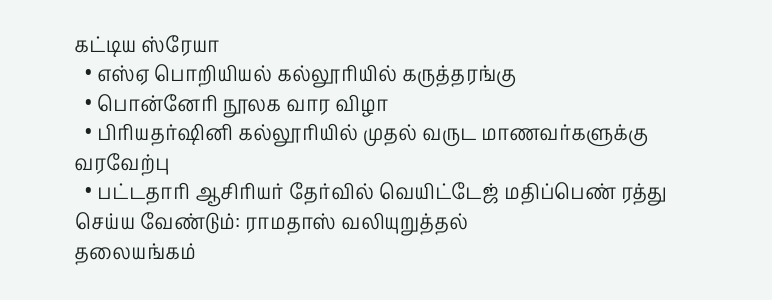கட்டிய ஸ்ரேயா
  • எஸ்ஏ பொறியியல் கல்லூரியில் கருத்தரங்கு
  • பொன்னேரி நூலக வார விழா
  • பிரியதர்ஷினி கல்லூரியில் முதல் வருட மாணவர்களுக்கு வரவேற்பு
  • பட்டதாரி ஆசிரியர் தேர்வில் வெயிட்டேஜ் மதிப்பெண் ரத்து செய்ய வேண்டும்: ராமதாஸ் வலியுறுத்தல்
தலையங்கம்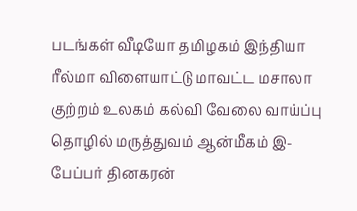படங்கள் வீடியோ தமிழகம் இந்தியா ரீல்மா விளையாட்டு மாவட்ட மசாலா குற்றம் உலகம் கல்வி வேலை வாய்ப்பு தொழில் மருத்துவம் ஆன்மீகம் இ-பேப்பர் தினகரன்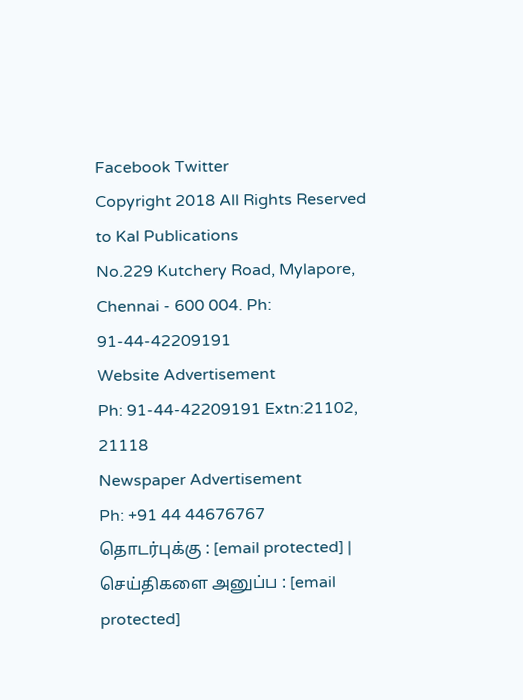Facebook Twitter
Copyright 2018 All Rights Reserved to Kal Publications
No.229 Kutchery Road, Mylapore, Chennai - 600 004. Ph: 91-44-42209191
Website Advertisement
Ph: 91-44-42209191 Extn:21102, 21118
Newspaper Advertisement
Ph: +91 44 44676767
தொடர்புக்கு : [email protected] | செய்திகளை அனுப்ப : [email protected]